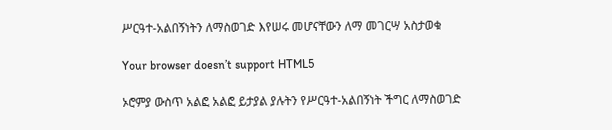ሥርዓተ-አልበኝነትን ለማስወገድ እየሠሩ መሆናቸውን ለማ መገርሣ አስታወቁ

Your browser doesn’t support HTML5

ኦሮምያ ውስጥ አልፎ አልፎ ይታያል ያሉትን የሥርዓተ-አልበኝነት ችግር ለማስወገድ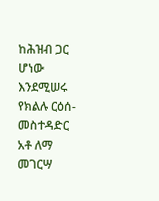ከሕዝብ ጋር ሆነው እንደሚሠሩ የክልሉ ርዕሰ-መስተዳድር አቶ ለማ መገርሣ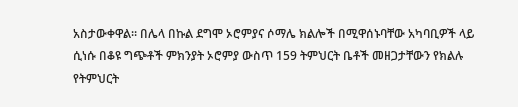አስታውቀዋል። በሌላ በኩል ደግሞ ኦሮምያና ሶማሌ ክልሎች በሚዋሰኑባቸው አካባቢዎች ላይ ሲነሱ በቆዩ ግጭቶች ምክንያት ኦሮምያ ውስጥ 159 ትምህርት ቤቶች መዘጋታቸውን የክልሉ የትምህርት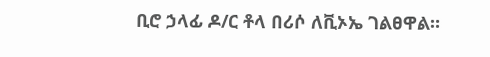ቢሮ ኃላፊ ዶ/ር ቶላ በሪሶ ለቪኦኤ ገልፀዋል።